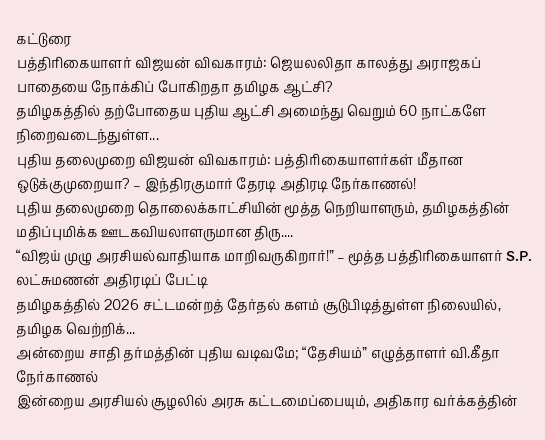கட்டுரை
பத்திரிகையாளர் விஜயன் விவகாரம்: ஜெயலலிதா காலத்து அராஜகப் பாதையை நோக்கிப் போகிறதா தமிழக ஆட்சி?
தமிழகத்தில் தற்போதைய புதிய ஆட்சி அமைந்து வெறும் 60 நாட்களே நிறைவடைந்துள்ள...
புதிய தலைமுறை விஜயன் விவகாரம்: பத்திரிகையாளர்கள் மீதான ஒடுக்குமுறையா? – இந்திரகுமார் தேரடி அதிரடி நேர்காணல்!
புதிய தலைமுறை தொலைக்காட்சியின் மூத்த நெறியாளரும், தமிழகத்தின் மதிப்புமிக்க ஊடகவியலாளருமான திரு....
“விஜய் முழு அரசியல்வாதியாக மாறிவருகிறார்!” – மூத்த பத்திரிகையாளர் S.P. லட்சுமணன் அதிரடிப் பேட்டி
தமிழகத்தில் 2026 சட்டமன்றத் தேர்தல் களம் சூடுபிடித்துள்ள நிலையில், தமிழக வெற்றிக்...
அன்றைய சாதி தர்மத்தின் புதிய வடிவமே; “தேசியம்” எழுத்தாளர் வி.கீதா நேர்காணல்
இன்றைய அரசியல் சூழலில் அரசு கட்டமைப்பையும், அதிகார வர்க்கத்தின்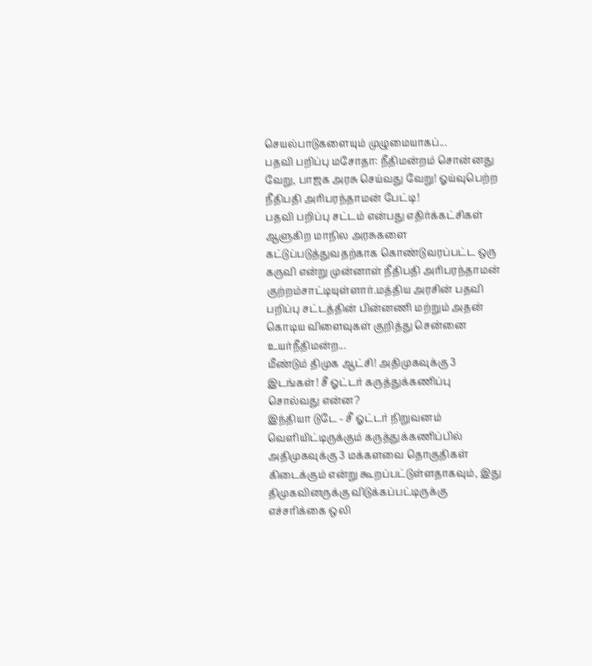செயல்பாடுகளையும் முழுமையாகப்...
பதவி பறிப்பு மசோதா: நீதிமன்றம் சொன்னது வேறு, பாஜக அரசு செய்வது வேறு! ஓய்வுபெற்ற நீதிபதி அரிபரந்தாமன் பேட்டி!
பதவி பறிப்பு சட்டம் என்பது எதிர்க்கட்சிகள் ஆளுகிற மாநில அரசுகளை கட்டுப்படுத்துவதற்காக கொண்டுவரப்பட்ட ஒரு கருவி என்று முன்னாள் நீதிபதி அரிபரந்தாமன் குற்றம்சாட்டியுள்ளார்.மத்திய அரசின் பதவி பறிப்பு சட்டத்தின் பின்னணி மற்றும் அதன் கொடிய விளைவுகள் குறித்து சென்னை உயர்நீதிமன்ற...
மீண்டும் திமுக ஆட்சி! அதிமுகவுக்கு 3 இடங்கள்! சீ ஓட்டர் கருத்துக்கணிப்பு சொல்வது என்ன?
இந்தியா டுடே - சீ ஓட்டர் நிறுவனம் வெளியிட்டிருக்கும் கருத்துக்கணிப்பில் அதிமுகவுக்கு 3 மக்களவை தொகுதிகள் கிடைக்கும் என்று கூறப்பட்டுள்ளதாகவும், இது திமுகவினருக்கு விடுக்கப்பட்டிருக்கு எச்சரிக்கை ஒலி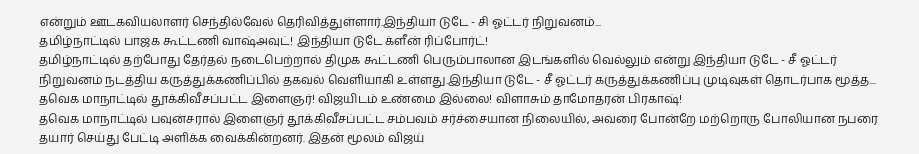என்றும் ஊடகவியலாளர் செந்தில்வேல் தெரிவித்துள்ளார்.இந்தியா டுடே - சி ஓட்டர் நிறுவனம்...
தமிழ்நாட்டில் பாஜக கூட்டணி வாஷ்அவுட்! இந்தியா டுடே க்ளீன் ரிப்போர்ட்!
தமிழ்நாட்டில் தற்போது தேர்தல் நடைபெற்றால் திமுக கூட்டணி பெரும்பாலான இடங்களில் வெல்லும் என்று இந்தியா டுடே - சீ ஓட்டர் நிறுவனம் நடத்திய கருத்துக்கணிப்பில் தகவல் வெளியாகி உள்ளது.இந்தியா டுடே - சீ ஓட்டர் கருத்துக்கணிப்பு முடிவுகள் தொடர்பாக மூத்த...
தவெக மாநாட்டில் தூக்கிவீசப்பட்ட இளைஞர்! விஜயிடம் உண்மை இல்லை! விளாசும் தாமோதரன் பிரகாஷ்!
தவெக மாநாட்டில் பவுன்சரால் இளைஞர் தூக்கிவீசப்பட்ட சம்பவம் சர்ச்சையான நிலையில், அவரை போன்றே மற்றொரு போலியான நபரை தயார் செய்து பேட்டி அளிக்க வைக்கின்றனர். இதன் மூலம் விஜய்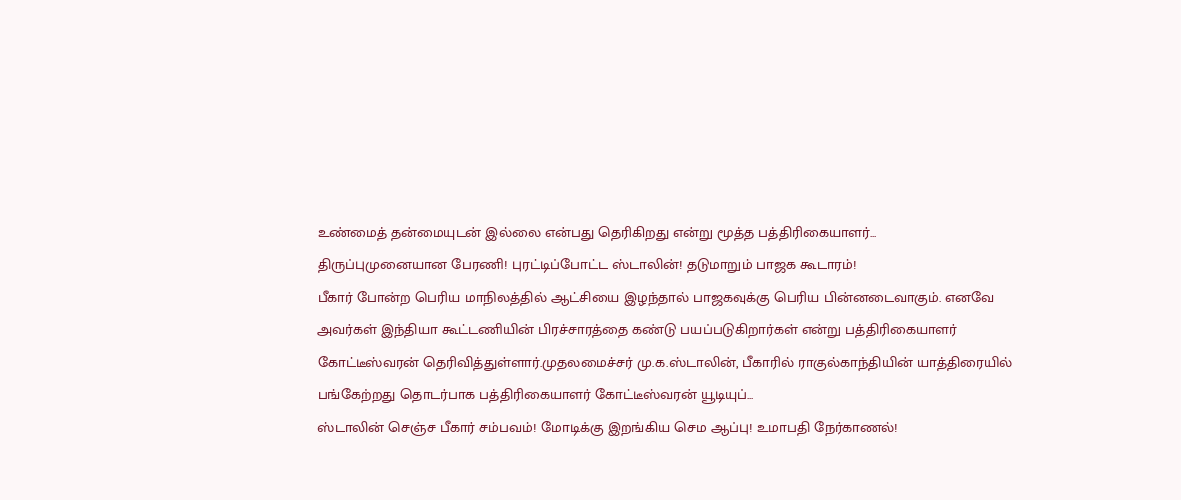உண்மைத் தன்மையுடன் இல்லை என்பது தெரிகிறது என்று மூத்த பத்திரிகையாளர்...
திருப்புமுனையான பேரணி! புரட்டிப்போட்ட ஸ்டாலின்! தடுமாறும் பாஜக கூடாரம்!
பீகார் போன்ற பெரிய மாநிலத்தில் ஆட்சியை இழந்தால் பாஜகவுக்கு பெரிய பின்னடைவாகும். எனவே அவர்கள் இந்தியா கூட்டணியின் பிரச்சாரத்தை கண்டு பயப்படுகிறார்கள் என்று பத்திரிகையாளர் கோட்டீஸ்வரன் தெரிவித்துள்ளார்.முதலமைச்சர் மு.க.ஸ்டாலின், பீகாரில் ராகுல்காந்தியின் யாத்திரையில் பங்கேற்றது தொடர்பாக பத்திரிகையாளர் கோட்டீஸ்வரன் யூடியுப்...
ஸ்டாலின் செஞ்ச பீகார் சம்பவம்! மோடிக்கு இறங்கிய செம ஆப்பு! உமாபதி நேர்காணல்!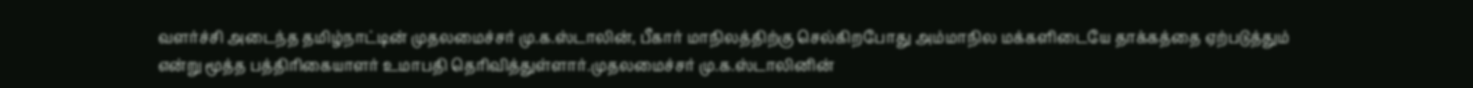வளர்ச்சி அடைந்த தமிழ்நாட்டின் முதலமைச்சர் மு.க.ஸ்டாலின், பீகார் மாநிலத்திற்கு செல்கிறபோது அம்மாநில மக்களிடையே தாக்கத்தை ஏற்படுத்தும் என்று மூத்த பத்திரிகையாளர் உமாபதி தெரிவித்துள்ளார்.முதலமைச்சர் மு.க.ஸ்டாலினின்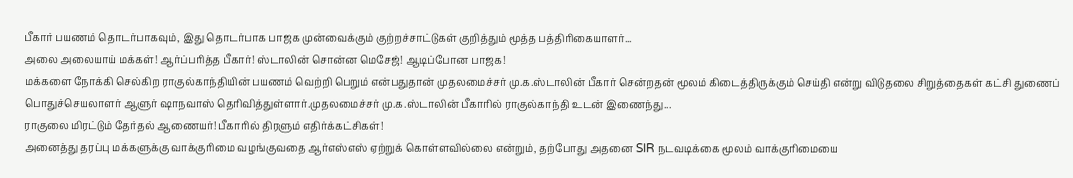பீகார் பயணம் தொடர்பாகவும், இது தொடர்பாக பாஜக முன்வைக்கும் குற்றச்சாட்டுகள் குறித்தும் மூத்த பத்திரிகையாளர்...
அலை அலையாய் மக்கள்! ஆர்ப்பரித்த பீகார்! ஸ்டாலின் சொன்ன மெசேஜ்! ஆடிப்போன பாஜக!
மக்களை நோக்கி செல்கிற ராகுல்காந்தியின் பயணம் வெற்றி பெறும் என்பதுதான் முதலமைச்சர் மு.க.ஸ்டாலின் பீகார் சென்றதன் மூலம் கிடைத்திருக்கும் செய்தி என்று விடுதலை சிறுத்தைகள் கட்சி துணைப் பொதுச்செயலாளர் ஆளுர் ஷாநவாஸ் தெரிவித்துள்ளார்.முதலமைச்சர் மு.க.ஸ்டாலின் பீகாரில் ராகுல்காந்தி உடன் இணைந்து...
ராகுலை மிரட்டும் தேர்தல் ஆணையர்! பீகாரில் திரளும் எதிர்க்கட்சிகள்!
அனைத்து தரப்பு மக்களுக்கு வாக்குரிமை வழங்குவதை ஆர்எஸ்எஸ் ஏற்றுக் கொள்ளவில்லை என்றும், தற்போது அதனை SIR நடவடிக்கை மூலம் வாக்குரிமையை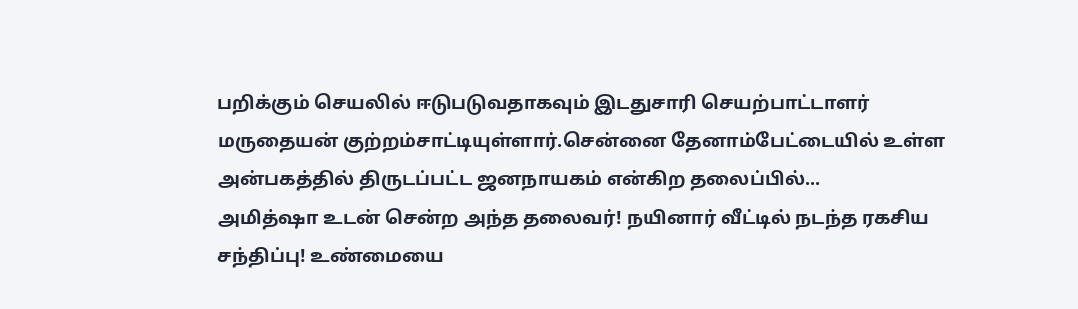பறிக்கும் செயலில் ஈடுபடுவதாகவும் இடதுசாரி செயற்பாட்டாளர் மருதையன் குற்றம்சாட்டியுள்ளார்.சென்னை தேனாம்பேட்டையில் உள்ள அன்பகத்தில் திருடப்பட்ட ஜனநாயகம் என்கிற தலைப்பில்...
அமித்ஷா உடன் சென்ற அந்த தலைவர்! நயினார் வீட்டில் நடந்த ரகசிய சந்திப்பு! உண்மையை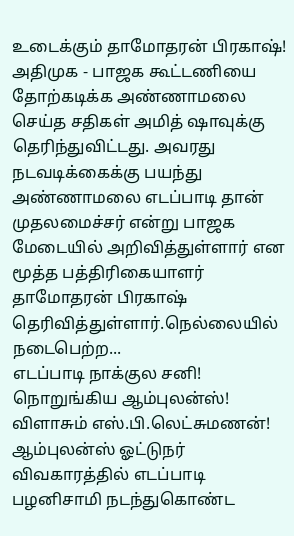உடைக்கும் தாமோதரன் பிரகாஷ்!
அதிமுக - பாஜக கூட்டணியை தோற்கடிக்க அண்ணாமலை செய்த சதிகள் அமித் ஷாவுக்கு தெரிந்துவிட்டது. அவரது நடவடிக்கைக்கு பயந்து அண்ணாமலை எடப்பாடி தான் முதலமைச்சர் என்று பாஜக மேடையில் அறிவித்துள்ளார் என மூத்த பத்திரிகையாளர் தாமோதரன் பிரகாஷ் தெரிவித்துள்ளார்.நெல்லையில் நடைபெற்ற...
எடப்பாடி நாக்குல சனி! நொறுங்கிய ஆம்புலன்ஸ்! விளாசும் எஸ்.பி.லெட்சுமணன்!
ஆம்புலன்ஸ் ஓட்டுநர் விவகாரத்தில் எடப்பாடி பழனிசாமி நடந்துகொண்ட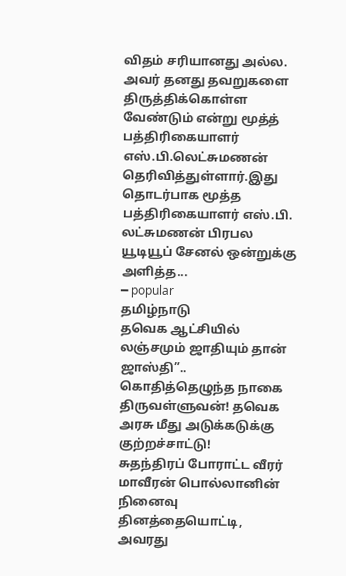விதம் சரியானது அல்ல. அவர் தனது தவறுகளை திருத்திக்கொள்ள வேண்டும் என்று மூத்த் பத்திரிகையாளர் எஸ்.பி.லெட்சுமணன் தெரிவித்துள்ளார்.இது தொடர்பாக மூத்த பத்திரிகையாளர் எஸ்.பி. லட்சுமணன் பிரபல யூடியூப் சேனல் ஒன்றுக்கு அளித்த...
━ popular
தமிழ்நாடு
தவெக ஆட்சியில் லஞ்சமும் ஜாதியும் தான் ஜாஸ்தி”.. கொதித்தெழுந்த நாகை திருவள்ளுவன்! தவெக அரசு மீது அடுக்கடுக்கு குற்றச்சாட்டு!
சுதந்திரப் போராட்ட வீரர் மாவீரன் பொல்லானின் நினைவு தினத்தையொட்டி, அவரது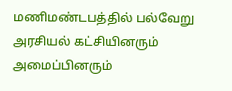மணிமண்டபத்தில் பல்வேறு அரசியல் கட்சியினரும் அமைப்பினரும்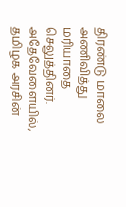திரண்டு மாலை அணிவித்து மரியாதை செலுத்தினர். அதேவேளையில், தமிழக அரசின்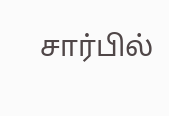சார்பில்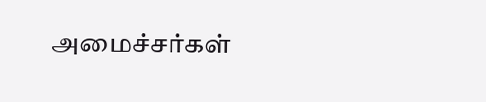அமைச்சர்கள்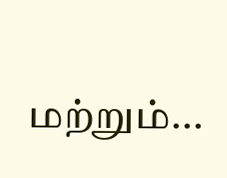மற்றும்...